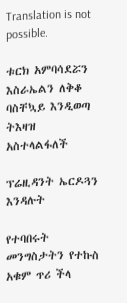Translation is not possible.

ቱርክ አምባሳደሯን እስራኤልን ለቅቆ ባስቸኳይ እንዲወጣ ትእዛዝ አስተላልፋለች

ፕሬዚዳንት ኤርዶጓን እንዳሉት

የተባበሩት መንግስታትን የተኩስ አቁም ጥሪ ችላ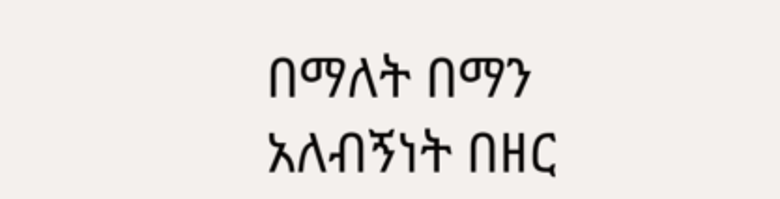በማለት በማን አለብኝነት በዘር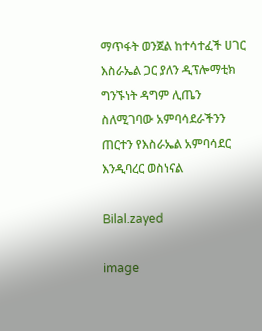ማጥፋት ወንጀል ከተሳተፈች ሀገር እስራኤል ጋር ያለን ዲፕሎማቲክ ግንኙነት ዳግም ሊጤን ስለሚገባው አምባሳደራችንን ጠርተን የእስራኤል አምባሳደር እንዲባረር ወስነናል

Bilal.zayed

image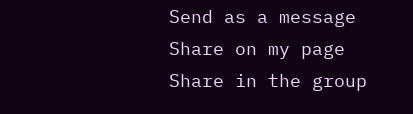Send as a message
Share on my page
Share in the group